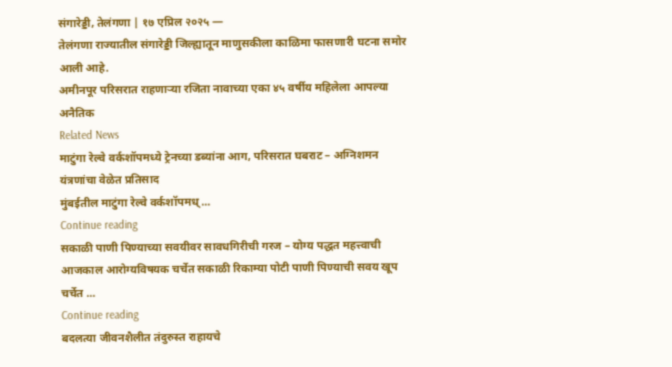संगारेड्डी, तेलंगणा | १७ एप्रिल २०२५ —
तेलंगणा राज्यातील संगारेड्डी जिल्ह्यातून माणुसकीला काळिमा फासणारी घटना समोर आली आहे.
अमीनपूर परिसरात राहणाऱ्या रजिता नावाच्या एका ४५ वर्षीय महिलेला आपल्या अनैतिक
Related News
माटुंगा रेल्वे वर्कशॉपमध्ये ट्रेनच्या डब्यांना आग, परिसरात घबराट – अग्निशमन यंत्रणांचा वेळेत प्रतिसाद
मुंबईतील माटुंगा रेल्वे वर्कशॉपमध्...
Continue reading
सकाळी पाणी पिण्याच्या सवयीवर सावधगिरीची गरज – योग्य पद्धत महत्त्वाची
आजकाल आरोग्यविषयक चर्चेत सकाळी रिकाम्या पोटी पाणी पिण्याची सवय खूप चर्चेत ...
Continue reading
बदलत्या जीवनशैलीत तंदुरुस्त राहायचे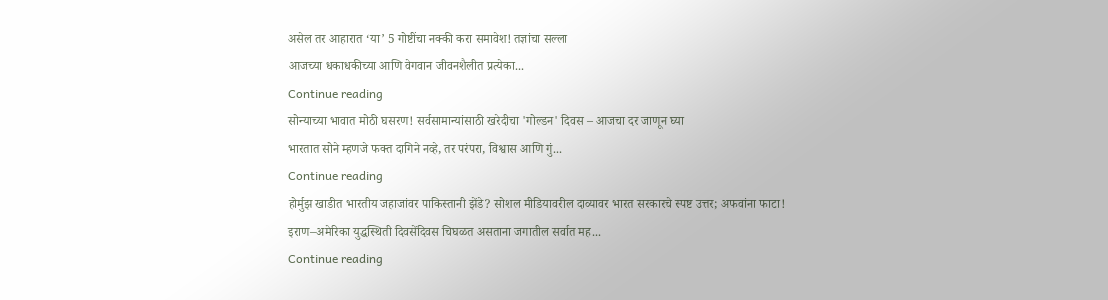असेल तर आहारात ‘या’ 5 गोष्टींचा नक्की करा समावेश! तज्ञांचा सल्ला
आजच्या धकाधकीच्या आणि वेगवान जीवनशैलीत प्रत्येका...
Continue reading
सोन्याच्या भावात मोठी घसरण! सर्वसामान्यांसाठी खरेदीचा 'गोल्डन' दिवस – आजचा दर जाणून घ्या
भारतात सोने म्हणजे फक्त दागिने नव्हे, तर परंपरा, विश्वास आणि गुं...
Continue reading
होर्मुझ खाडीत भारतीय जहाजांवर पाकिस्तानी झेंडे? सोशल मीडियावरील दाव्यावर भारत सरकारचे स्पष्ट उत्तर; अफवांना फाटा!
इराण–अमेरिका युद्धस्थिती दिवसेंदिवस चिघळत असताना जगातील सर्वात मह...
Continue reading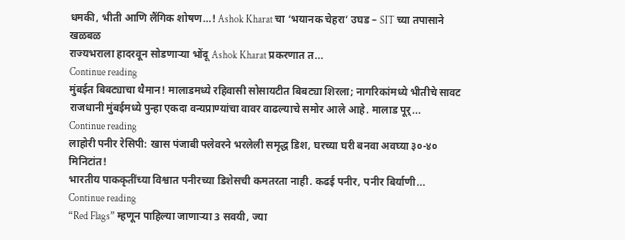धमकी, भीती आणि लैंगिक शोषण…! Ashok Kharat चा ‘भयानक चेहरा’ उघड – SIT च्या तपासाने खळबळ
राज्यभराला हादरवून सोडणाऱ्या भोंदू Ashok Kharat प्रकरणात त...
Continue reading
मुंबईत बिबट्याचा थैमान! मालाडमध्ये रहिवासी सोसायटीत बिबट्या शिरला; नागरिकांमध्ये भीतीचे सावट
राजधानी मुंबईमध्ये पुन्हा एकदा वन्यप्राण्यांचा वावर वाढल्याचे समोर आले आहे. मालाड पूर्...
Continue reading
लाहोरी पनीर रेसिपी: खास पंजाबी फ्लेवरने भरलेली समृद्ध डिश, घरच्या घरी बनवा अवघ्या ३०-४० मिनिटांत!
भारतीय पाककृतींच्या विश्वात पनीरच्या डिशेसची कमतरता नाही. कढई पनीर, पनीर बिर्याणी...
Continue reading
“Red Flags” म्हणून पाहिल्या जाणाऱ्या 3 सवयी, ज्या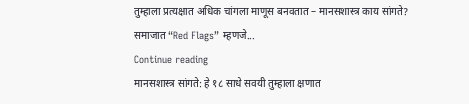तुम्हाला प्रत्यक्षात अधिक चांगला माणूस बनवतात – मानसशास्त्र काय सांगते?
समाजात “Red Flags” म्हणजे...
Continue reading
मानसशास्त्र सांगते: हे १८ साधे सवयी तुम्हाला क्षणात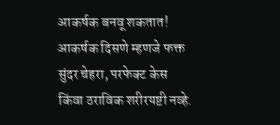आकर्षक बनवू शकतात!
आकर्षक दिसणे म्हणजे फक्त सुंदर चेहरा, परफेक्ट केस किंवा ठराविक शरीरयष्टी नव्हे.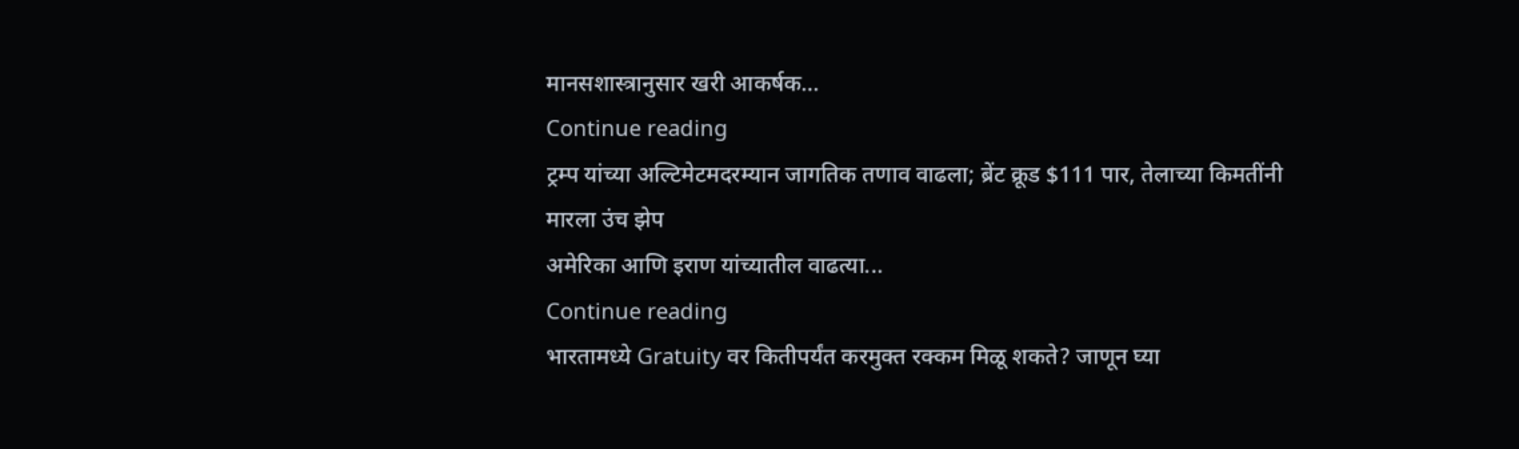मानसशास्त्रानुसार खरी आकर्षक...
Continue reading
ट्रम्प यांच्या अल्टिमेटमदरम्यान जागतिक तणाव वाढला; ब्रेंट क्रूड $111 पार, तेलाच्या किमतींनी मारला उंच झेप
अमेरिका आणि इराण यांच्यातील वाढत्या...
Continue reading
भारतामध्ये Gratuity वर कितीपर्यंत करमुक्त रक्कम मिळू शकते? जाणून घ्या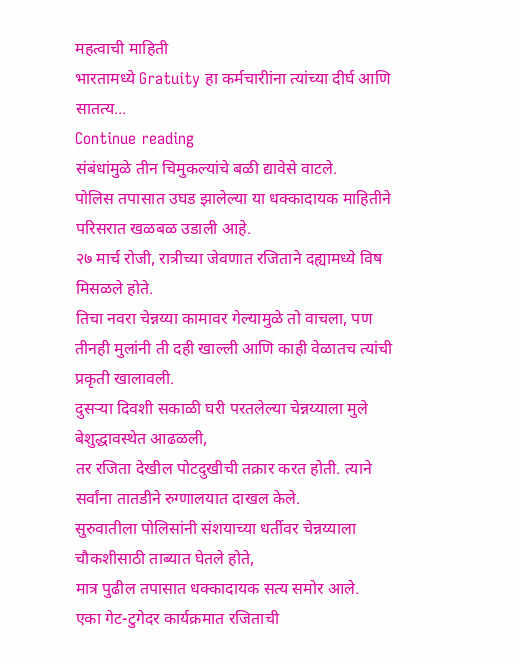महत्वाची माहिती
भारतामध्ये Gratuity हा कर्मचारीांना त्यांच्या दीर्घ आणि सातत्य...
Continue reading
संबंधांमुळे तीन चिमुकल्यांचे बळी द्यावेसे वाटले.
पोलिस तपासात उघड झालेल्या या धक्कादायक माहितीने परिसरात खळबळ उडाली आहे.
२७ मार्च रोजी, रात्रीच्या जेवणात रजिताने दह्यामध्ये विष मिसळले होते.
तिचा नवरा चेन्नय्या कामावर गेल्यामुळे तो वाचला, पण तीनही मुलांनी ती दही खाल्ली आणि काही वेळातच त्यांची प्रकृती खालावली.
दुसऱ्या दिवशी सकाळी घरी परतलेल्या चेन्नय्याला मुले बेशुद्धावस्थेत आढळली,
तर रजिता देखील पोटदुखीची तक्रार करत होती. त्याने सर्वांना तातडीने रुग्णालयात दाखल केले.
सुरुवातीला पोलिसांनी संशयाच्या धर्तीवर चेन्नय्याला चौकशीसाठी ताब्यात घेतले होते,
मात्र पुढील तपासात धक्कादायक सत्य समोर आले.
एका गेट-टुगेदर कार्यक्रमात रजिताची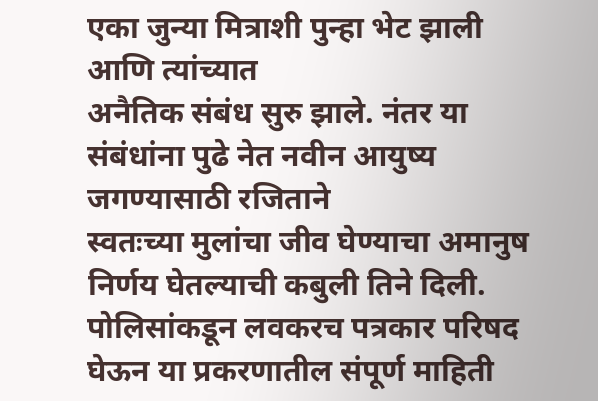एका जुन्या मित्राशी पुन्हा भेट झाली आणि त्यांच्यात
अनैतिक संबंध सुरु झाले. नंतर या संबंधांना पुढे नेत नवीन आयुष्य जगण्यासाठी रजिताने
स्वतःच्या मुलांचा जीव घेण्याचा अमानुष निर्णय घेतल्याची कबुली तिने दिली.
पोलिसांकडून लवकरच पत्रकार परिषद घेऊन या प्रकरणातील संपूर्ण माहिती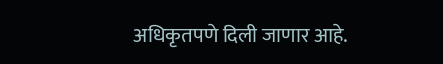अधिकृतपणे दिली जाणार आहे.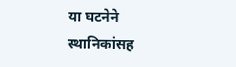या घटनेने स्थानिकांसह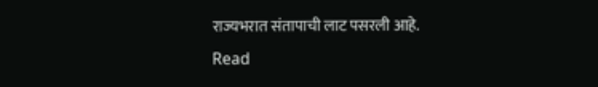राज्यभरात संतापाची लाट पसरली आहे.
Read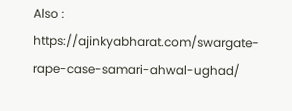Also : https://ajinkyabharat.com/swargate-rape-case-samari-ahwal-ughad/